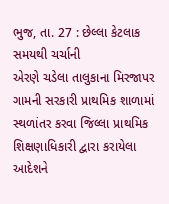ભુજ, તા. 27 : છેલ્લા કેટલાક સમયથી ચર્ચાની
એરણે ચડેલા તાલુકાના મિરજાપર ગામની સરકારી પ્રાથમિક શાળામાં સ્થળાંતર કરવા જિલ્લા પ્રાથમિક
શિક્ષણાધિકારી દ્વારા કરાયેલા આદેશને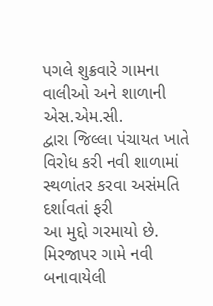પગલે શુક્રવારે ગામના વાલીઓ અને શાળાની એસ.એમ.સી.
દ્વારા જિલ્લા પંચાયત ખાતે વિરોધ કરી નવી શાળામાં સ્થળાંતર કરવા અસંમતિ દર્શાવતાં ફરી
આ મુદ્દો ગરમાયો છે. મિરજાપર ગામે નવી બનાવાયેલી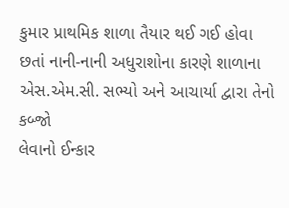કુમાર પ્રાથમિક શાળા તૈયાર થઈ ગઈ હોવા
છતાં નાની-નાની અધુરાશોના કારણે શાળાના એસ.એમ.સી. સભ્યો અને આચાર્યા દ્વારા તેનો કબ્જો
લેવાનો ઈન્કાર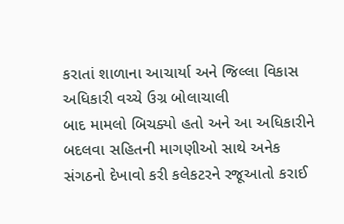કરાતાં શાળાના આચાર્યા અને જિલ્લા વિકાસ અધિકારી વચ્ચે ઉગ્ર બોલાચાલી
બાદ મામલો બિચક્યો હતો અને આ અધિકારીને બદલવા સહિતની માગણીઓ સાથે અનેક સંગઠનો દેખાવો કરી કલેકટરને રજૂઆતો કરાઈ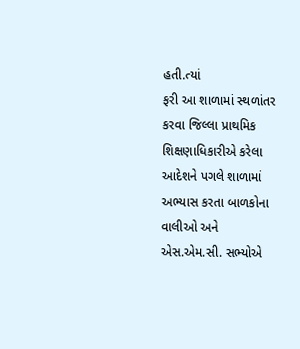હતી.ત્યાં
ફરી આ શાળામાં સ્થળાંતર કરવા જિલ્લા પ્રાથમિક શિક્ષણાધિકારીએ કરેલા આદેશને પગલે શાળામાં
અભ્યાસ કરતા બાળકોના વાલીઓ અને એસ.એમ.સી. સભ્યોએ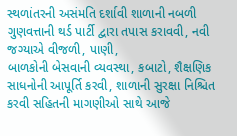સ્થળાંતરની અસંમતિ દર્શાવી શાળાની નબળી ગુણવત્તાની થર્ડ પાર્ટી દ્વારા તપાસ કરાવવી, નવી જગ્યાએ વીજળી, પાણી,
બાળકોની બેસવાની વ્યવસ્થા, કબાટો, શૈક્ષણિક સાધનોની આપૂર્તિ કરવી, શાળાની સુરક્ષા નિશ્ચિત
કરવી સહિતની માગણીઓ સાથે આજે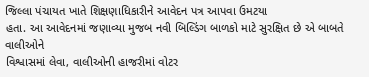જિલ્લા પંચાયત ખાતે શિક્ષણાધિકારીને આવેદન પત્ર આપવા ઉમટયા
હતા. આ આવેદનમાં જણાવ્યા મુજબ નવી બિલ્ડિંગ બાળકો માટે સુરક્ષિત છે એ બાબતે વાલીઓને
વિશ્વાસમાં લેવા, વાલીઓની હાજરીમાં વોટર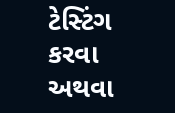ટેસ્ટિંગ કરવા અથવા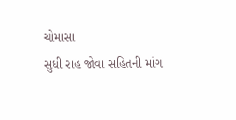ચોમાસા
સુધી રાહ જોવા સહિતની માંગ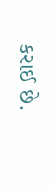કરાઈ છે.